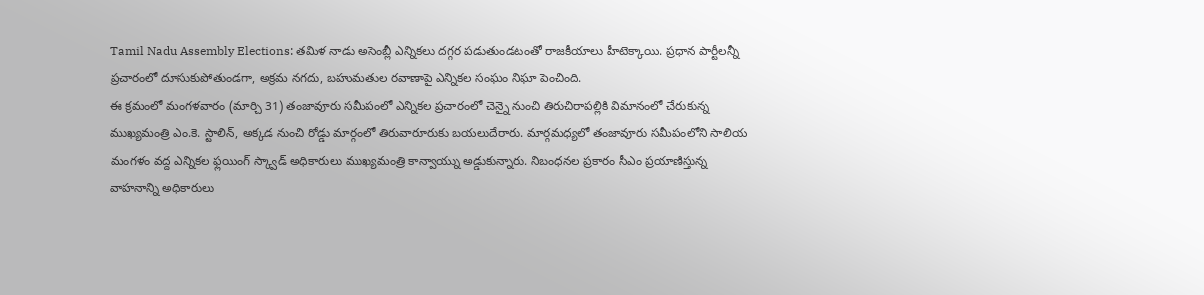Tamil Nadu Assembly Elections: తమిళ నాడు అసెంబ్లీ ఎన్నికలు దగ్గర పడుతుండటంతో రాజకీయాలు హీటెక్కాయి. ప్రధాన పార్టీలన్నీ ప్రచారంలో దూసుకుపోతుండగా, అక్రమ నగదు, బహుమతుల రవాణాపై ఎన్నికల సంఘం నిఘా పెంచింది.
ఈ క్రమంలో మంగళవారం (మార్చి 31) తంజావూరు సమీపంలో ఎన్నికల ప్రచారంలో చెన్నై నుంచి తిరుచిరాపల్లికి విమానంలో చేరుకున్న ముఖ్యమంత్రి ఎం.కె. స్టాలిన్, అక్కడ నుంచి రోడ్డు మార్గంలో తిరువారూరుకు బయలుదేరారు. మార్గమధ్యలో తంజావూరు సమీపంలోని సాలియ మంగళం వద్ద ఎన్నికల ఫ్లయింగ్ స్క్వాడ్ అధికారులు ముఖ్యమంత్రి కాన్వాయ్ను అడ్డుకున్నారు. నిబంధనల ప్రకారం సీఎం ప్రయాణిస్తున్న వాహనాన్ని అధికారులు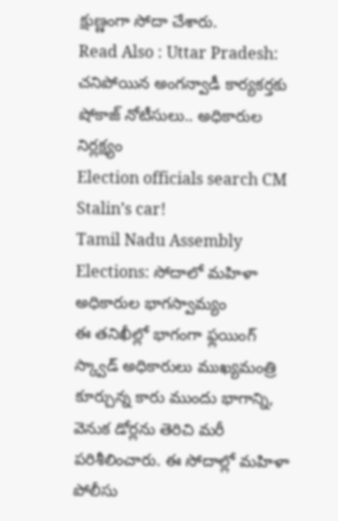క్షుణ్ణంగా సోదా చేశారు.
Read Also : Uttar Pradesh: చనిపోయిన అంగన్వాడీ కార్యకర్తకు షోకాజ్ నోటీసులు.. అధికారుల నిర్లక్ష్యం
Election officials search CM Stalin’s car!
Tamil Nadu Assembly Elections: సోదాలో మహిళా అధికారుల భాగస్వామ్యం
ఈ తనిఖీల్లో భాగంగా ఫ్లయింగ్ స్క్వాడ్ అధికారులు ముఖ్యమంత్రి కూర్చున్న కారు ముందు భాగాన్ని, వెనుక డోర్లను తెరిచి మరీ పరిశీలించారు. ఈ సోదాల్లో మహిళా పోలీసు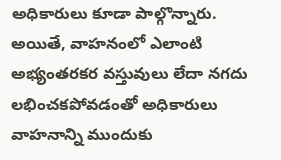అధికారులు కూడా పాల్గొన్నారు. అయితే, వాహనంలో ఎలాంటి అభ్యంతరకర వస్తువులు లేదా నగదు లభించకపోవడంతో అధికారులు వాహనాన్ని ముందుకు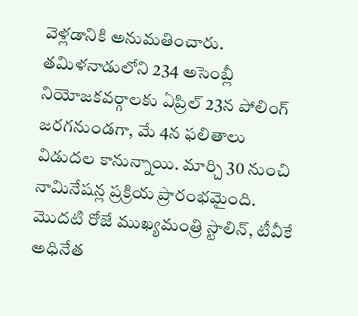వెళ్లడానికి అనుమతించారు.
తమిళనాడులోని 234 అసెంబ్లీ నియోజకవర్గాలకు ఏప్రిల్ 23న పోలింగ్ జరగనుండగా, మే 4న ఫలితాలు విడుదల కానున్నాయి. మార్చి 30 నుంచి నామినేషన్ల ప్రక్రియ ప్రారంభమైంది. మొదటి రోజే ముఖ్యమంత్రి స్టాలిన్, టీవీకే అధినేత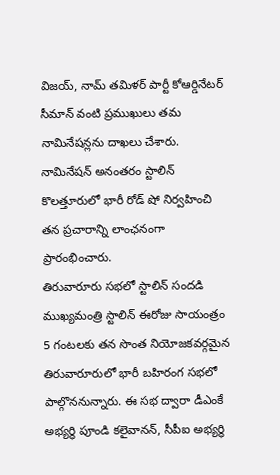విజయ్, నామ్ తమిళర్ పార్టీ కోఆర్డినేటర్ సీమాన్ వంటి ప్రముఖులు తమ నామినేషన్లను దాఖలు చేశారు. నామినేషన్ అనంతరం స్టాలిన్ కొలత్తూరులో భారీ రోడ్ షో నిర్వహించి తన ప్రచారాన్ని లాంఛనంగా ప్రారంభించారు.
తిరువారూరు సభలో స్టాలిన్ సందడి
ముఖ్యమంత్రి స్టాలిన్ ఈరోజు సాయంత్రం 5 గంటలకు తన సొంత నియోజకవర్గమైన తిరువారూరులో భారీ బహిరంగ సభలో పాల్గొననున్నారు. ఈ సభ ద్వారా డీఎంకే అభ్యర్థి పూండి కలైవానన్, సీపీఐ అభ్యర్థి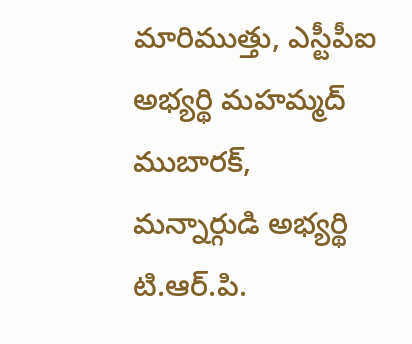మారిముత్తు, ఎస్టీపీఐ అభ్యర్థి మహమ్మద్ ముబారక్, మన్నార్గుడి అభ్యర్థి టి.ఆర్.పి.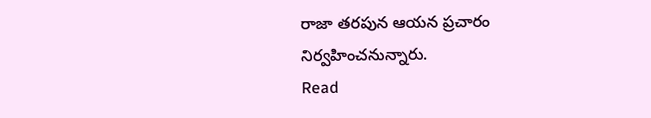రాజా తరపున ఆయన ప్రచారం నిర్వహించనున్నారు.
Read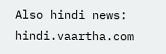Also hindi news: hindi.vaartha.com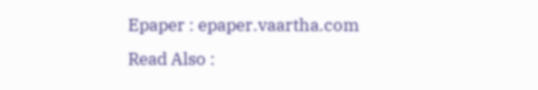Epaper : epaper.vaartha.com
Read Also :